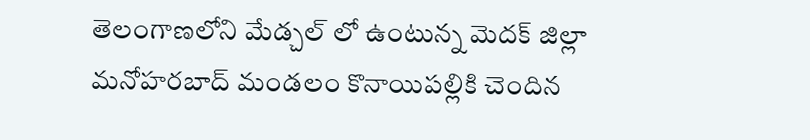తెలంగాణలోని మేడ్చల్ లో ఉంటున్న మెదక్ జిల్లా మనోహరబాద్ మండలం కొనాయిపల్లికి చెందిన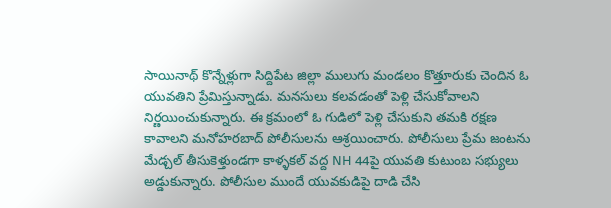సాయినాథ్ కొన్నేళ్లుగా సిద్దిపేట జిల్లా ములుగు మండలం కొత్తూరుకు చెందిన ఓ యువతిని ప్రేమిస్తున్నాడు. మనసులు కలవడంతో పెళ్లి చేసుకోవాలని నిర్ణయించుకున్నారు. ఈ క్రమంలో ఓ గుడిలో పెళ్లి చేసుకుని తమకి రక్షణ కావాలని మనోహరబాద్ పోలీసులను ఆశ్రయించారు. పోలీసులు ప్రేమ జంటను మేడ్చల్ తీసుకెళ్తుండగా కాళ్ళకల్ వద్ద NH 44పై యువతి కుటుంబ సభ్యులు అడ్డుకున్నారు. పోలీసుల ముందే యువకుడిపై దాడి చేసి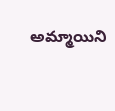అమ్మాయిని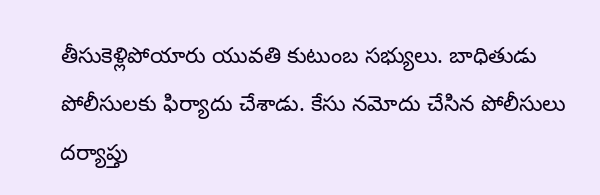తీసుకెళ్లిపోయారు యువతి కుటుంబ సభ్యులు. బాధితుడు పోలీసులకు ఫిర్యాదు చేశాడు. కేసు నమోదు చేసిన పోలీసులు దర్యాప్తు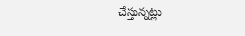చేస్తున్నట్లు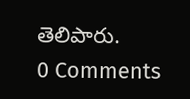తెలిపారు.
0 Comments